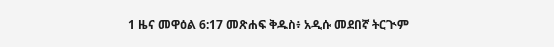1 ዜና መዋዕል 6:17 መጽሐፍ ቅዱስ፥ አዲሱ መደበኛ ትርጒም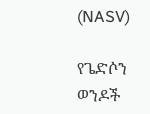(NASV)

የጌድሶን ወንዶች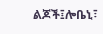ልጆች፤ሎቤኒ፣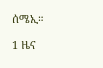ሰሜኢ።

1 ዜና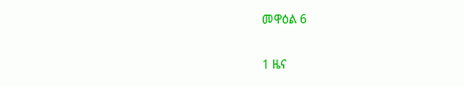መዋዕል 6

1 ዜና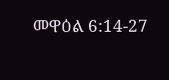መዋዕል 6:14-27